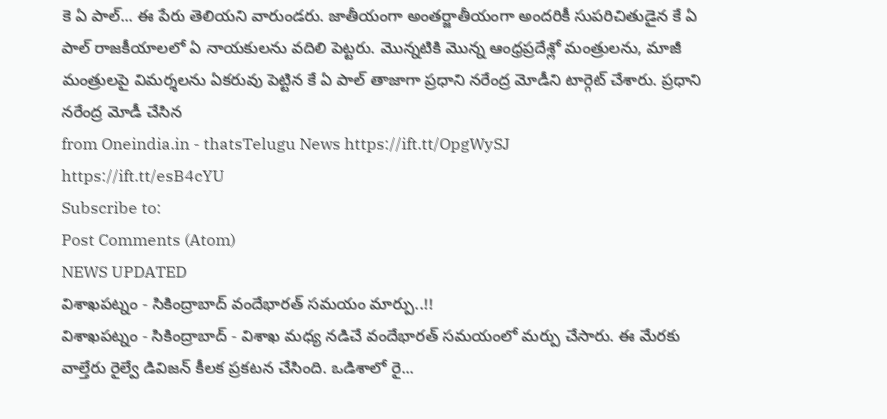కె ఏ పాల్... ఈ పేరు తెలియని వారుండరు. జాతీయంగా అంతర్జాతీయంగా అందరికీ సుపరిచితుడైన కే ఏ పాల్ రాజకీయాలలో ఏ నాయకులను వదిలి పెట్టరు. మొన్నటికి మొన్న ఆంధ్రప్రదేశ్లో మంత్రులను, మాజీ మంత్రులపై విమర్శలను ఏకరువు పెట్టిన కే ఏ పాల్ తాజాగా ప్రధాని నరేంద్ర మోడీని టార్గెట్ చేశారు. ప్రధాని నరేంద్ర మోడీ చేసిన
from Oneindia.in - thatsTelugu News https://ift.tt/OpgWySJ
https://ift.tt/esB4cYU
Subscribe to:
Post Comments (Atom)
NEWS UPDATED
విశాఖపట్నం - సికింద్రాబాద్ వందేభారత్ సమయం మార్పు..!!
విశాఖపట్నం - సికింద్రాబాద్ - విశాఖ మధ్య నడిచే వందేభారత్ సమయంలో మర్పు చేసారు. ఈ మేరకు వాల్తేరు రైల్వే డివిజన్ కీలక ప్రకటన చేసింది. ఒడిశాలో రై...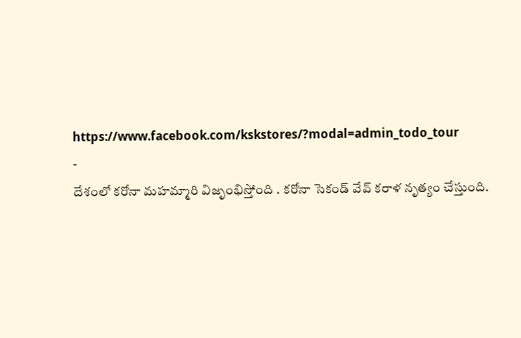https://www.facebook.com/kskstores/?modal=admin_todo_tour
-
దేశంలో కరోనా మహమ్మారి విజృంభిస్తోంది . కరోనా సెకండ్ వేవ్ కరాళ నృత్యం చేస్తుంది.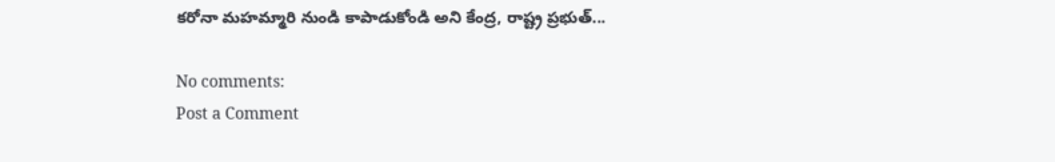కరోనా మహమ్మారి నుండి కాపాడుకోండి అని కేంద్ర, రాష్ట్ర ప్రభుత్...

No comments:
Post a Comment